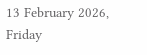13 February 2026, Friday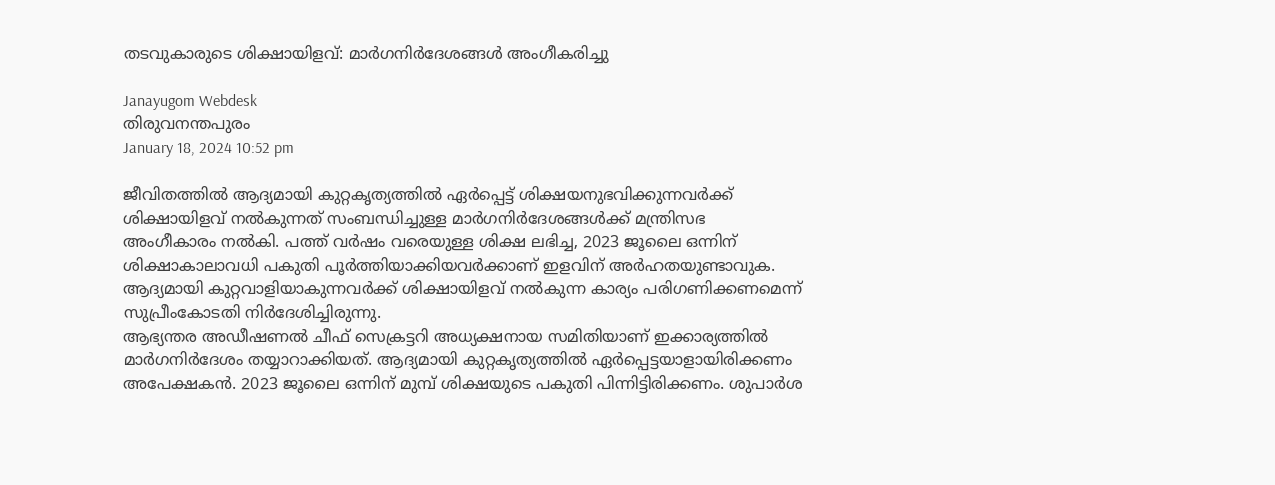തടവുകാരുടെ ശിക്ഷായിളവ്: മാര്‍ഗനിര്‍ദേശങ്ങള്‍ അംഗീകരിച്ചു

Janayugom Webdesk
തിരുവനന്തപുരം
January 18, 2024 10:52 pm

ജീവിതത്തിൽ ആദ്യമായി കുറ്റകൃത്യത്തിൽ ഏർപ്പെട്ട് ശിക്ഷയനുഭവിക്കുന്നവർക്ക് ശിക്ഷായിളവ് നൽകുന്നത് സംബന്ധിച്ചുള്ള മാർഗനിർദേശങ്ങൾക്ക് മന്ത്രിസഭ അംഗീകാരം നൽകി. പത്ത് വർഷം വരെയുള്ള ശിക്ഷ ലഭിച്ച, 2023 ജൂലൈ ഒന്നിന് ശിക്ഷാകാലാവധി പകുതി പൂർത്തിയാക്കിയവർക്കാണ് ഇളവിന് അർഹതയുണ്ടാവുക. ആദ്യമായി കുറ്റവാളിയാകുന്നവർക്ക് ശിക്ഷായിളവ് നൽകുന്ന കാര്യം പരിഗണിക്കണമെന്ന് സുപ്രീംകോടതി നിർദേശിച്ചിരുന്നു.
ആഭ്യന്തര അഡീഷണൽ ചീഫ് സെക്രട്ടറി അധ്യക്ഷനായ സമിതിയാണ് ഇക്കാര്യത്തിൽ മാർഗനിർദേശം തയ്യാറാക്കിയത്. ആദ്യമായി കുറ്റകൃത്യത്തിൽ ഏർപ്പെട്ടയാളായിരിക്കണം അപേക്ഷകൻ. 2023 ജൂലൈ ഒന്നിന് മുമ്പ് ശിക്ഷയുടെ പകുതി പിന്നിട്ടിരിക്കണം. ശുപാർശ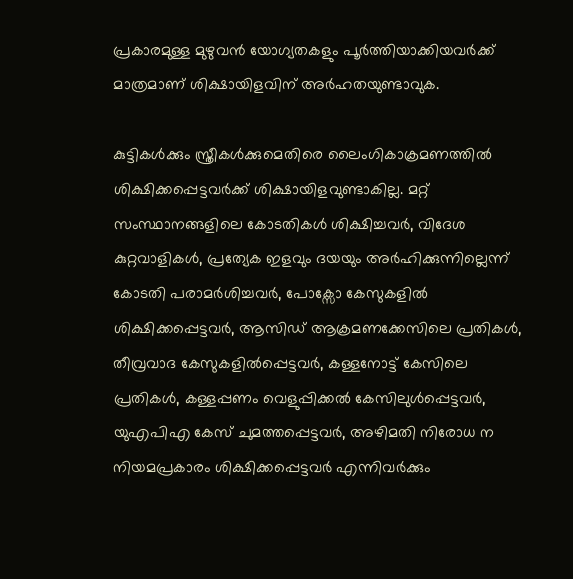പ്രകാരമുള്ള മുഴുവൻ യോഗ്യതകളും പൂർത്തിയാക്കിയവർക്ക് മാത്രമാണ് ശിക്ഷായിളവിന് അർഹതയുണ്ടാവുക.

കുട്ടികൾക്കും സ്ത്രീകൾക്കുമെതിരെ ലൈംഗികാക്രമണത്തിൽ ശിക്ഷിക്കപ്പെട്ടവർക്ക് ശിക്ഷായിളവുണ്ടാകില്ല. മറ്റ് സംസ്ഥാനങ്ങളിലെ കോടതികൾ ശിക്ഷിച്ചവർ, വിദേശ കുറ്റവാളികൾ, പ്രത്യേക ഇളവും ദയയും അർഹിക്കുന്നില്ലെന്ന് കോടതി പരാമർശിച്ചവർ, പോക്സോ കേസുകളിൽ ശിക്ഷിക്കപ്പെട്ടവർ, ആസിഡ് ആക്രമണക്കേസിലെ പ്രതികൾ, തീവ്രവാദ കേസുകളിൽപ്പെട്ടവർ, കള്ളനോട്ട് കേസിലെ പ്രതികൾ, കള്ളപ്പണം വെളുപ്പിക്കൽ കേസിലുൾപ്പെട്ടവർ, യുഎപിഎ കേസ് ചുമത്തപ്പെട്ടവർ, അഴിമതി നിരോധ ന നിയമപ്രകാരം ശിക്ഷിക്കപ്പെട്ടവർ എന്നിവർക്കും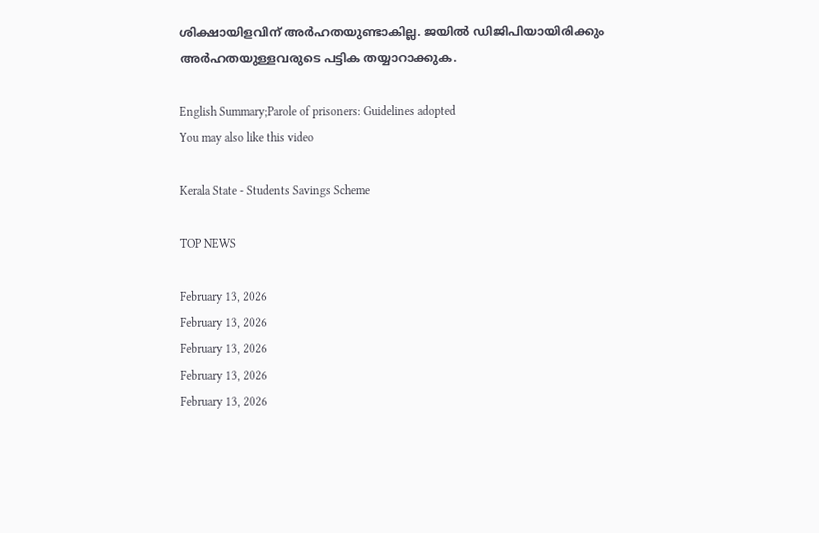ശിക്ഷായിളവിന് അർഹതയുണ്ടാകില്ല. ജയിൽ ഡിജിപിയായിരിക്കും അർഹതയുള്ളവരുടെ പട്ടിക തയ്യാറാക്കുക.

English Summary;Parole of prisoners: Guidelines adopted
You may also like this video

Kerala State - Students Savings Scheme

TOP NEWS

February 13, 2026
February 13, 2026
February 13, 2026
February 13, 2026
February 13, 2026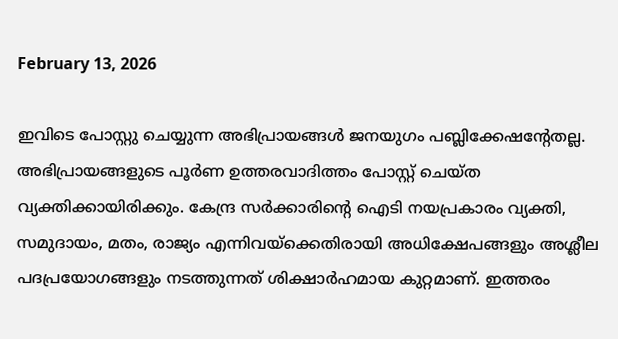February 13, 2026

ഇവിടെ പോസ്റ്റു ചെയ്യുന്ന അഭിപ്രായങ്ങള്‍ ജനയുഗം പബ്ലിക്കേഷന്റേതല്ല. അഭിപ്രായങ്ങളുടെ പൂര്‍ണ ഉത്തരവാദിത്തം പോസ്റ്റ് ചെയ്ത വ്യക്തിക്കായിരിക്കും. കേന്ദ്ര സര്‍ക്കാരിന്റെ ഐടി നയപ്രകാരം വ്യക്തി, സമുദായം, മതം, രാജ്യം എന്നിവയ്‌ക്കെതിരായി അധിക്ഷേപങ്ങളും അശ്ലീല പദപ്രയോഗങ്ങളും നടത്തുന്നത് ശിക്ഷാര്‍ഹമായ കുറ്റമാണ്. ഇത്തരം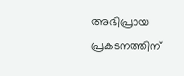അഭിപ്രായ പ്രകടനത്തിന്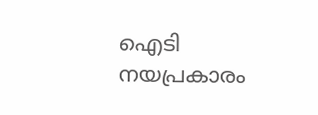ഐടി നയപ്രകാരം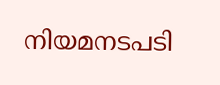നിയമനടപടി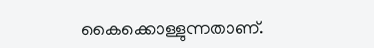കൈക്കൊള്ളുന്നതാണ്.